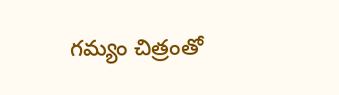గమ్యం చిత్రంతో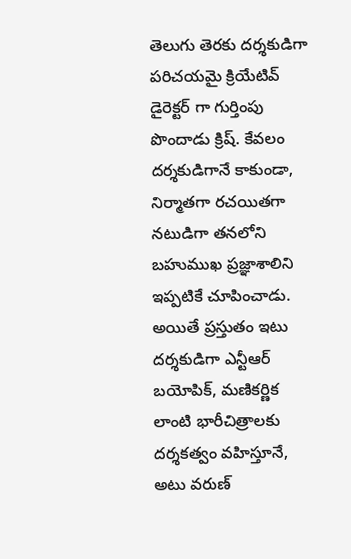తెలుగు తెరకు దర్శకుడిగా పరిచయమై క్రియేటివ్ డైరెక్టర్ గా గుర్తింపు పొందాడు క్రిష్. కేవలం దర్శకుడిగానే కాకుండా, నిర్మాతగా రచయితగా నటుడిగా తనలోని బహుముఖ ప్రజ్ఞాశాలిని ఇప్పటికే చూపించాడు. అయితే ప్రస్తుతం ఇటు దర్శకుడిగా ఎన్టీఆర్ బయోపిక్, మణికర్ణిక లాంటి భారీచిత్రాలకు దర్శకత్వం వహిస్తూనే, అటు వరుణ్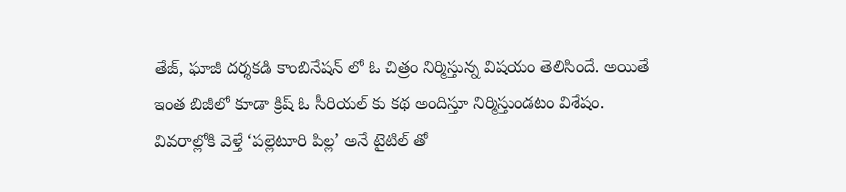తేజ్, ఘాజీ దర్శకడి కాంబినేషన్ లో ఓ చిత్రం నిర్మిస్తున్న విషయం తెలిసిందే. అయితే ఇంత బిజీలో కూడా క్రిష్ ఓ సీరియల్ కు కథ అందిస్తూ నిర్మిస్తుండటం విశేషం.
వివరాల్లోకి వెళ్తే ‘పల్లెటూరి పిల్ల’ అనే టైటిల్ తో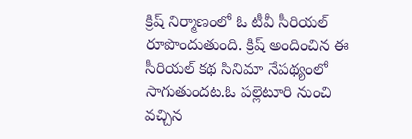క్రిష్ నిర్మాణంలో ఓ టీవీ సీరియల్ రూపొందుతుంది. క్రిష్ అందించిన ఈ సీరియల్ కథ సినిమా నేపథ్యంలో సాగుతుందట.ఓ పల్లెటూరి నుంచి వచ్చిన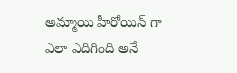అమ్మాయి హీరోయిన్ గా ఎలా ఎదిగింది అనే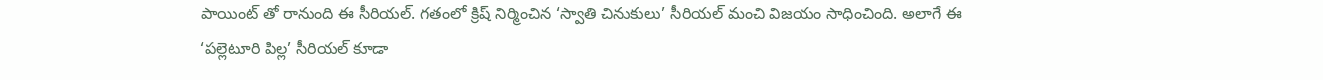పాయింట్ తో రానుంది ఈ సీరియల్. గతంలో క్రిష్ నిర్మించిన ‘స్వాతి చినుకులు’ సీరియల్ మంచి విజయం సాధించింది. అలాగే ఈ ‘పల్లెటూరి పిల్ల’ సీరియల్ కూడా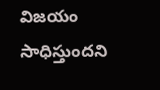విజయం సాధిస్తుందని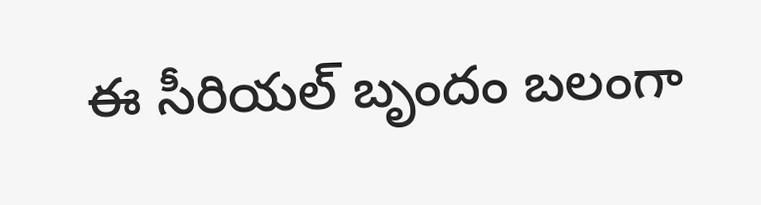ఈ సీరియల్ బృందం బలంగా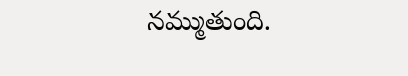నమ్ముతుంది.